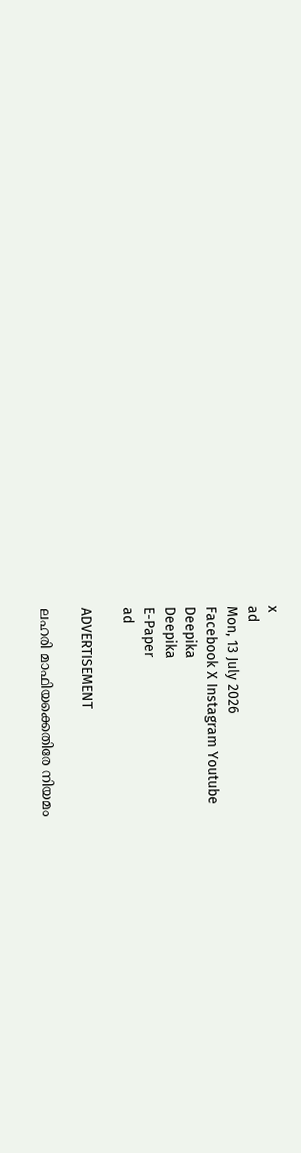x
ad
Mon, 13 July 2026
Facebook X Instagram Youtube
Deepika
Deepika
E-Paper
ad

ADVERTISEMENT

ലഹരി മാഫിയക്കെതിരേ നിയമം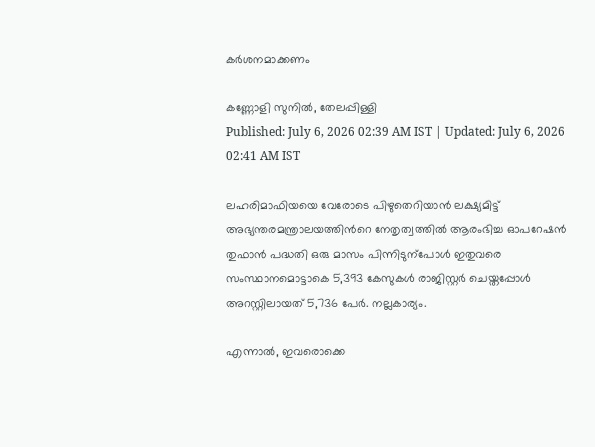കർശനമാക്കണം

കണ്ണോളി സുനിൽ, തേലപ്പിള്ളി
Published: July 6, 2026 02:39 AM IST | Updated: July 6, 2026 02:41 AM IST

ലഹരിമാഫിയയെ വേരോടെ പിഴുതെറിയാൻ ലക്ഷ്യമിട്ട് അഭ്യന്തരമന്ത്രാലയത്തിന്‍റെ നേതൃത്വത്തിൽ ആരംഭിച്ച ഓപറേഷൻ തുഫാൻ പദ്ധതി ഒരു മാസം പിന്നിടുന്പോൾ ഇതുവരെ സംസ്ഥാനമൊട്ടാകെ 5,393 കേസുകൾ രാജിസ്റ്റർ ചെയ്തപ്പോൾ അറസ്റ്റിലായത് 5,736 പേർ. നല്ലകാര്യം.

എന്നാൽ, ഇവരൊക്കെ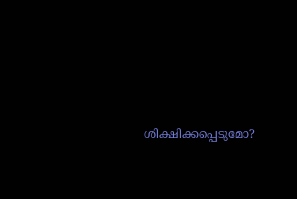ശിക്ഷിക്കപ്പെടുമോ?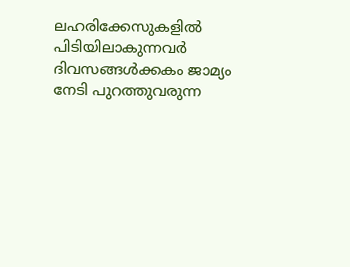ലഹരിക്കേസുകളിൽ പിടിയിലാകുന്നവർ ദിവസങ്ങൾക്കകം ജാമ്യം നേടി പുറത്തുവരുന്ന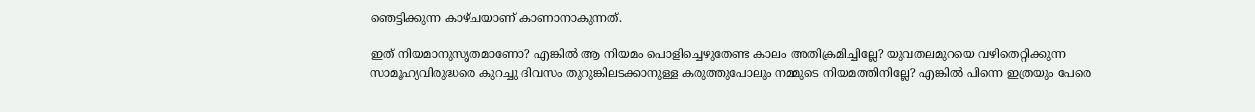ഞെട്ടിക്കുന്ന കാഴ്ചയാണ് കാണാനാകുന്നത്.

ഇത് നിയമാനുസൃതമാണോ? എങ്കിൽ ആ നിയമം പൊളിച്ചെഴുതേണ്ട കാലം അതിക്രമിച്ചില്ലേ? യുവതലമുറയെ വഴിതെറ്റിക്കുന്ന സാമൂഹ്യവിരുദ്ധരെ കുറച്ചു ദിവസം തുറുങ്കിലടക്കാനുള്ള കരുത്തുപോലും നമ്മുടെ നിയമത്തിനില്ലേ? എങ്കിൽ പിന്നെ ഇത്രയും പേരെ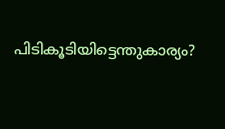പിടികൂടിയിട്ടെന്തുകാര്യം?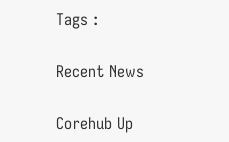Tags :

Recent News

Corehub Up